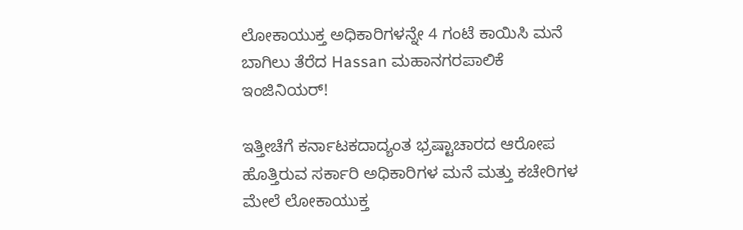ಲೋಕಾಯುಕ್ತ ಅಧಿಕಾರಿಗಳನ್ನೇ 4 ಗಂಟೆ ಕಾಯಿಸಿ ಮನೆ ಬಾಗಿಲು ತೆರೆದ Hassan ಮಹಾನಗರಪಾಲಿಕೆ ಇಂಜಿನಿಯರ್!

ಇತ್ತೀಚೆಗೆ ಕರ್ನಾಟಕದಾದ್ಯಂತ ಭ್ರಷ್ಟಾಚಾರದ ಆರೋಪ ಹೊತ್ತಿರುವ ಸರ್ಕಾರಿ ಅಧಿಕಾರಿಗಳ ಮನೆ ಮತ್ತು ಕಚೇರಿಗಳ ಮೇಲೆ ಲೋಕಾಯುಕ್ತ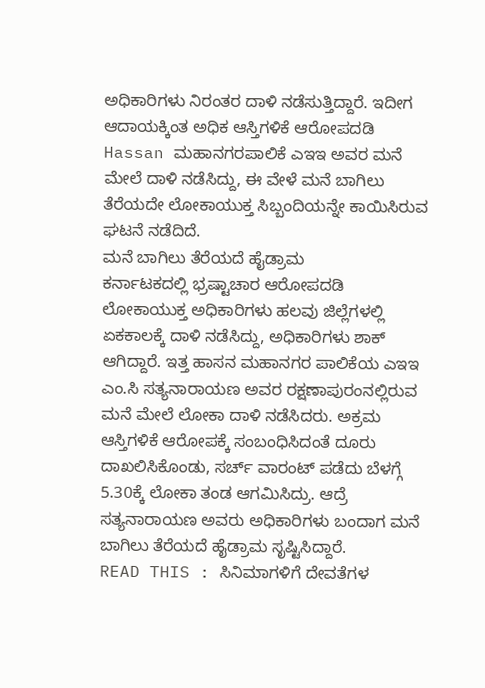ಅಧಿಕಾರಿಗಳು ನಿರಂತರ ದಾಳಿ ನಡೆಸುತ್ತಿದ್ದಾರೆ. ಇದೀಗ ಆದಾಯಕ್ಕಿಂತ ಅಧಿಕ ಆಸ್ತಿಗಳಿಕೆ ಆರೋಪದಡಿ Hassan ಮಹಾನಗರಪಾಲಿಕೆ ಎಇಇ ಅವರ ಮನೆ ಮೇಲೆ ದಾಳಿ ನಡೆಸಿದ್ದು, ಈ ವೇಳೆ ಮನೆ ಬಾಗಿಲು ತೆರೆಯದೇ ಲೋಕಾಯುಕ್ತ ಸಿಬ್ಬಂದಿಯನ್ನೇ ಕಾಯಿಸಿರುವ ಘಟನೆ ನಡೆದಿದೆ.
ಮನೆ ಬಾಗಿಲು ತೆರೆಯದೆ ಹೈಡ್ರಾಮ
ಕರ್ನಾಟಕದಲ್ಲಿ ಭ್ರಷ್ಟಾಚಾರ ಆರೋಪದಡಿ ಲೋಕಾಯುಕ್ತ ಅಧಿಕಾರಿಗಳು ಹಲವು ಜಿಲ್ಲೆಗಳಲ್ಲಿ ಏಕಕಾಲಕ್ಕೆ ದಾಳಿ ನಡೆಸಿದ್ದು, ಅಧಿಕಾರಿಗಳು ಶಾಕ್ ಆಗಿದ್ದಾರೆ. ಇತ್ತ ಹಾಸನ ಮಹಾನಗರ ಪಾಲಿಕೆಯ ಎಇಇ ಎಂ.ಸಿ ಸತ್ಯನಾರಾಯಣ ಅವರ ರಕ್ಷಣಾಪುರಂನಲ್ಲಿರುವ ಮನೆ ಮೇಲೆ ಲೋಕಾ ದಾಳಿ ನಡೆಸಿದರು. ಅಕ್ರಮ ಆಸ್ತಿಗಳಿಕೆ ಆರೋಪಕ್ಕೆ ಸಂಬಂಧಿಸಿದಂತೆ ದೂರು ದಾಖಲಿಸಿಕೊಂಡು, ಸರ್ಚ್ ವಾರಂಟ್ ಪಡೆದು ಬೆಳಗ್ಗೆ 5.30ಕ್ಕೆ ಲೋಕಾ ತಂಡ ಆಗಮಿಸಿದ್ರು. ಆದ್ರೆ ಸತ್ಯನಾರಾಯಣ ಅವರು ಅಧಿಕಾರಿಗಳು ಬಂದಾಗ ಮನೆ ಬಾಗಿಲು ತೆರೆಯದೆ ಹೈಡ್ರಾಮ ಸೃಷ್ಟಿಸಿದ್ದಾರೆ.
READ THIS : ಸಿನಿಮಾಗಳಿಗೆ ದೇವತೆಗಳ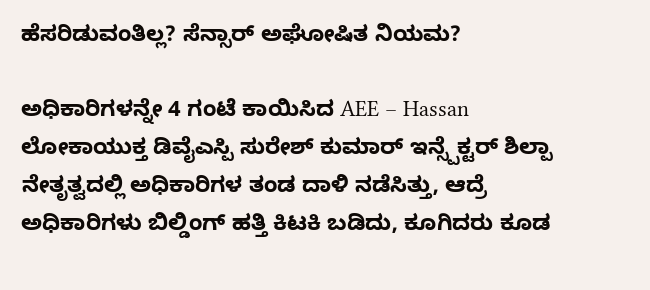ಹೆಸರಿಡುವಂತಿಲ್ಲ? ಸೆನ್ಸಾರ್ ಅಘೋಷಿತ ನಿಯಮ?

ಅಧಿಕಾರಿಗಳನ್ನೇ 4 ಗಂಟೆ ಕಾಯಿಸಿದ AEE – Hassan
ಲೋಕಾಯುಕ್ತ ಡಿವೈಎಸ್ಪಿ ಸುರೇಶ್ ಕುಮಾರ್ ಇನ್ಸ್ಪೆಕ್ಟರ್ ಶಿಲ್ಪಾ ನೇತೃತ್ವದಲ್ಲಿ ಅಧಿಕಾರಿಗಳ ತಂಡ ದಾಳಿ ನಡೆಸಿತ್ತು, ಆದ್ರೆ ಅಧಿಕಾರಿಗಳು ಬಿಲ್ಡಿಂಗ್ ಹತ್ತಿ ಕಿಟಕಿ ಬಡಿದು, ಕೂಗಿದರು ಕೂಡ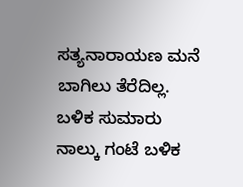ಸತ್ಯನಾರಾಯಣ ಮನೆ ಬಾಗಿಲು ತೆರೆದಿಲ್ಲ.
ಬಳಿಕ ಸುಮಾರು ನಾಲ್ಕು ಗಂಟೆ ಬಳಿಕ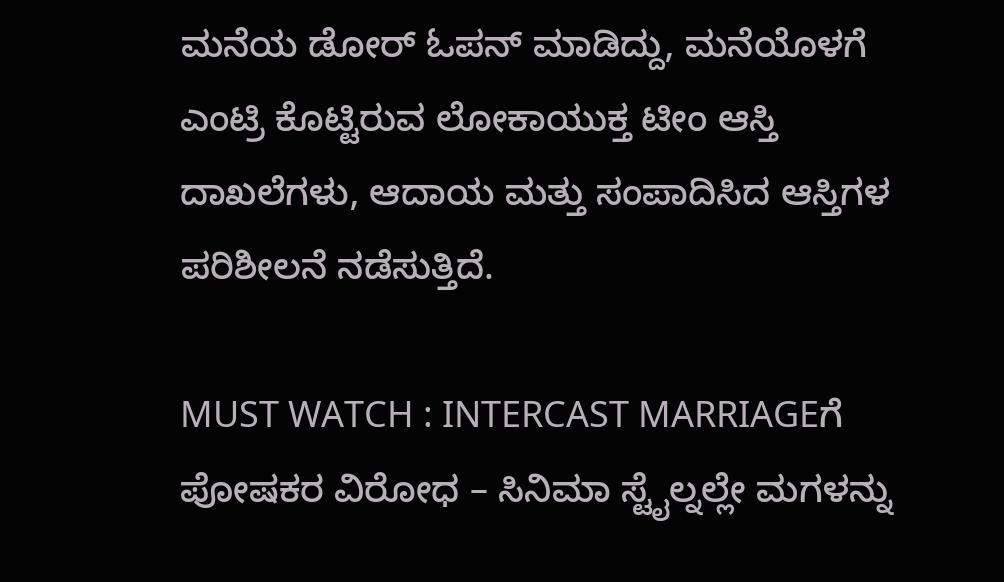ಮನೆಯ ಡೋರ್ ಓಪನ್ ಮಾಡಿದ್ದು, ಮನೆಯೊಳಗೆ ಎಂಟ್ರಿ ಕೊಟ್ಟಿರುವ ಲೋಕಾಯುಕ್ತ ಟೀಂ ಆಸ್ತಿ ದಾಖಲೆಗಳು, ಆದಾಯ ಮತ್ತು ಸಂಪಾದಿಸಿದ ಆಸ್ತಿಗಳ ಪರಿಶೀಲನೆ ನಡೆಸುತ್ತಿದೆ.

MUST WATCH : INTERCAST MARRIAGEಗೆ ಪೋಷಕರ ವಿರೋಧ – ಸಿನಿಮಾ ಸ್ಟೈಲ್ನಲ್ಲೇ ಮಗಳನ್ನು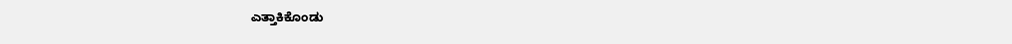ಎತ್ತಾಕಿಕೊಂಡು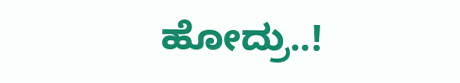ಹೋದ್ರು..!